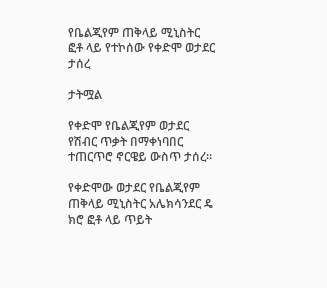የቤልጂየም ጠቅላይ ሚኒስትር ፎቶ ላይ የተኮሰው የቀድሞ ወታደር ታሰረ

ታትሟል

የቀድሞ የቤልጂየም ወታደር የሽብር ጥቃት በማቀነባበር ተጠርጥሮ ኖርዌይ ውስጥ ታሰረ።

የቀድሞው ወታደር የቤልጂየም ጠቅላይ ሚኒስትር አሌክሳንደር ዴ ክሮ ፎቶ ላይ ጥይት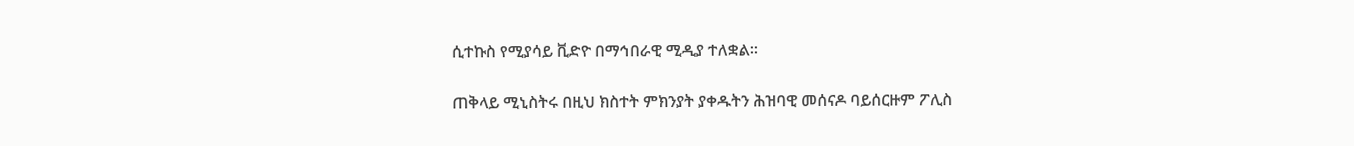ሲተኩስ የሚያሳይ ቪድዮ በማኅበራዊ ሚዲያ ተለቋል።

ጠቅላይ ሚኒስትሩ በዚህ ክስተት ምክንያት ያቀዱትን ሕዝባዊ መሰናዶ ባይሰርዙም ፖሊስ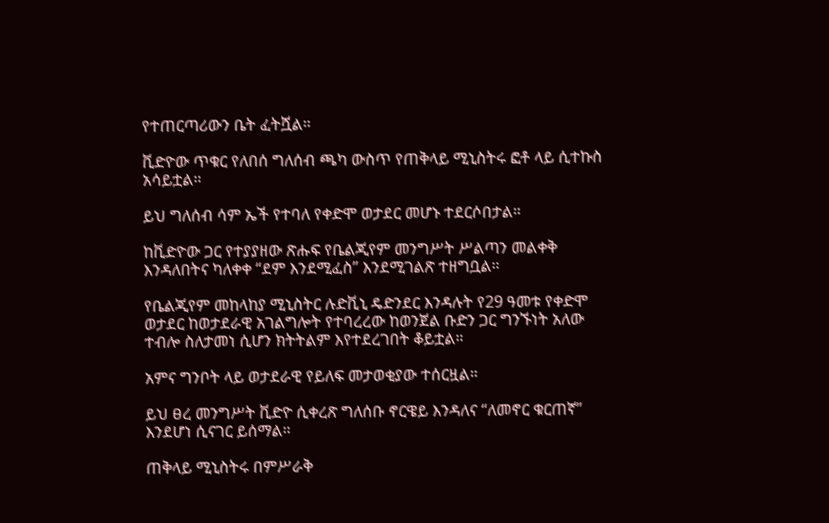የተጠርጣሪውን ቤት ፈትሿል።

ቪድዮው ጥቁር የለበሰ ግለሰብ ጫካ ውስጥ የጠቅላይ ሚኒስትሩ ፎቶ ላይ ሲተኩስ አሳይቷል።

ይህ ግለሰብ ሳም ኤች የተባለ የቀድሞ ወታደር መሆኑ ተደርሶበታል።

ከቪድዮው ጋር የተያያዘው ጽሑፍ የቤልጂየም መንግሥት ሥልጣን መልቀቅ እንዳለበትና ካለቀቀ “ደም እንደሚፈስ” እንደሚገልጽ ተዘግቧል።

የቤልጂየም መከላከያ ሚኒስትር ሉድቪኒ ዴድንደር እንዳሉት የ29 ዓመቱ የቀድሞ ወታደር ከወታደራዊ አገልግሎት የተባረረው ከወንጀል ቡድን ጋር ግንኙነት አለው ተብሎ ስለታመነ ሲሆን ክትትልም እየተደረገበት ቆይቷል።

አምና ግንቦት ላይ ወታደራዊ የይለፍ መታወቂያው ተሰርዟል።

ይህ ፀረ መንግሥት ቪድዮ ሲቀረጽ ግለሰቡ ኖርዌይ እንዳለና “ለመኖር ቁርጠኛ” እንደሆነ ሲናገር ይሰማል።

ጠቅላይ ሚኒስትሩ በምሥራቅ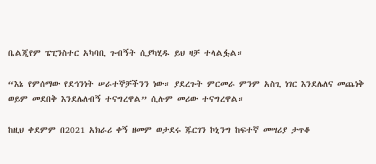ቤልጂየም ፔፒንስተር አካባቢ ጉብኝት ሲያካሂዱ ይህ ዛቻ ተላልፏል።

“እኔ የምሰማው የደኅንነት ሠራተኞቻችንን ነው። ያደረጉት ምርመራ ምንም አስጊ ነገር እንደሌለና መጨነቅ ወይም መደበቅ እንደሌለብኝ ተናግረዋል” ሲሉም መሪው ተናግረዋል።

ከዚህ ቀደምም በ2021 አክራሪ ቀኝ ዘመም ወታደሩ ጁርገን ኮኒንግ ከፍተኛ መሣሪያ ታጥቆ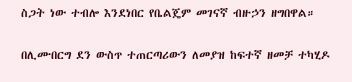ስጋት ነው ተብሎ እንደነበር የቤልጄም መገናኛ ብዙኃን ዘግበዋል።

በሊሙበርግ ደን ውስጥ ተጠርጣሪውን ለመያዝ ከፍተኛ ዘመቻ ተካሂዶ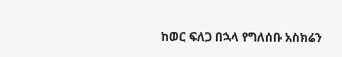ከወር ፍለጋ በኋላ የግለሰቡ አስክሬን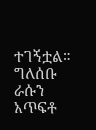ተገኝቷል። ግለሰቡ ራሱን አጥፍቶ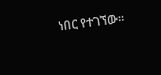ነበር የተገኘው።